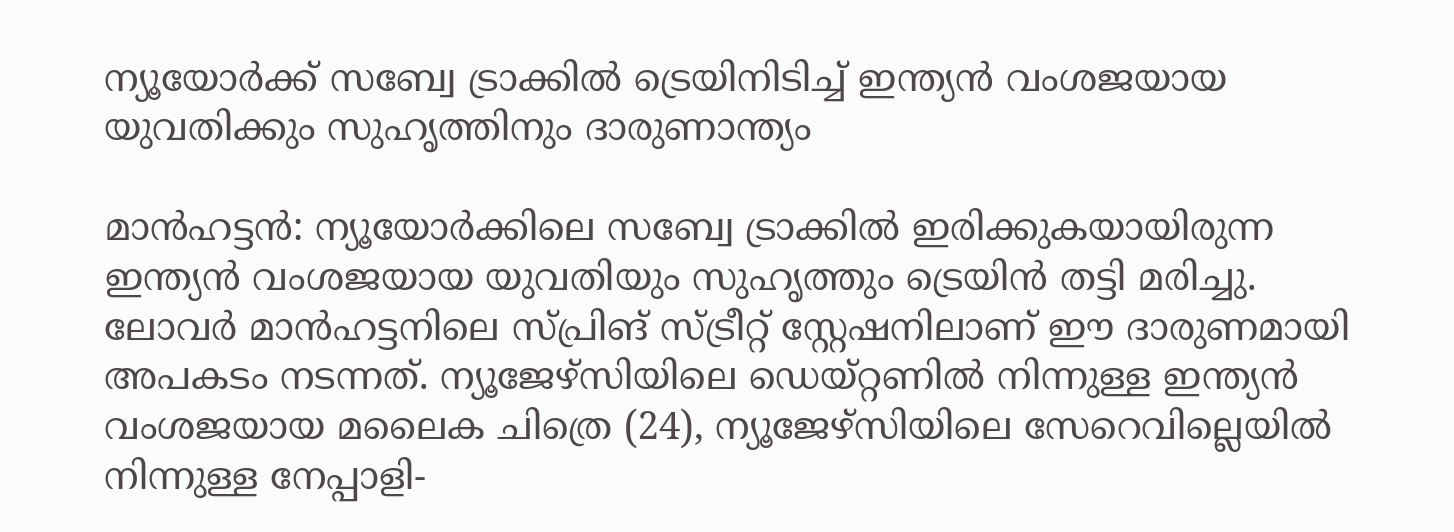ന്യൂയോർക്ക് സബ്വേ ട്രാക്കിൽ ട്രെയിനിടിച്ച് ഇന്ത്യൻ വംശജയായ യുവതിക്കും സുഹൃത്തിനും ദാരുണാന്ത്യം

മാൻഹട്ടൻ: ന്യൂയോർക്കിലെ സബ്വേ ട്രാക്കിൽ ഇരിക്കുകയായിരുന്ന ഇന്ത്യൻ വംശജയായ യുവതിയും സുഹൃത്തും ട്രെയിൻ തട്ടി മരിച്ചു. ലോവർ മാൻഹട്ടനിലെ സ്പ്രിങ് സ്ട്രീറ്റ് സ്റ്റേഷനിലാണ് ഈ ദാരുണമായി അപകടം നടന്നത്. ന്യൂജേഴ്സിയിലെ ഡെയ്റ്റണിൽ നിന്നുള്ള ഇന്ത്യൻ വംശജയായ മലൈക ചിത്രെ (24), ന്യൂജേഴ്സിയിലെ സേറെവില്ലെയിൽ നിന്നുള്ള നേപ്പാളി-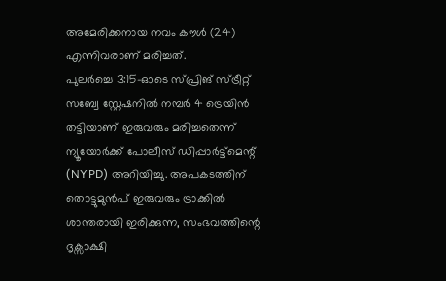അമേരിക്കനായ നവം കൗൾ (24) എന്നിവരാണ് മരിച്ചത്.
പുലർച്ചെ 3:15-ഓടെ സ്പ്രിങ് സ്ട്രീറ്റ് സബ്വേ സ്റ്റേഷനിൽ നമ്പർ 4 ട്രെയിൻ തട്ടിയാണ് ഇരുവരും മരിച്ചതെന്ന് ന്യൂയോർക്ക് പോലീസ് ഡിപ്പാർട്ട്മെന്റ് (NYPD) അറിയിച്ചു. അപകടത്തിന് തൊട്ടുമുൻപ് ഇരുവരും ട്രാക്കിൽ ശാന്തരായി ഇരിക്കുന്ന, സംഭവത്തിന്റെ ദൃക്സാക്ഷി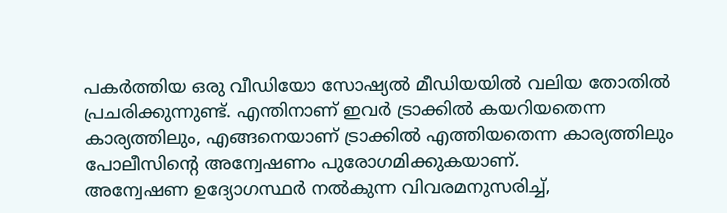പകർത്തിയ ഒരു വീഡിയോ സോഷ്യൽ മീഡിയയിൽ വലിയ തോതിൽ പ്രചരിക്കുന്നുണ്ട്. എന്തിനാണ് ഇവർ ട്രാക്കിൽ കയറിയതെന്ന കാര്യത്തിലും, എങ്ങനെയാണ് ട്രാക്കിൽ എത്തിയതെന്ന കാര്യത്തിലും പോലീസിന്റെ അന്വേഷണം പുരോഗമിക്കുകയാണ്.
അന്വേഷണ ഉദ്യോഗസ്ഥർ നൽകുന്ന വിവരമനുസരിച്ച്,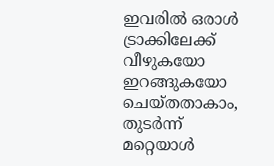ഇവരിൽ ഒരാൾ ട്രാക്കിലേക്ക് വീഴുകയോ ഇറങ്ങുകയോ ചെയ്തതാകാം, തുടർന്ന് മറ്റെയാൾ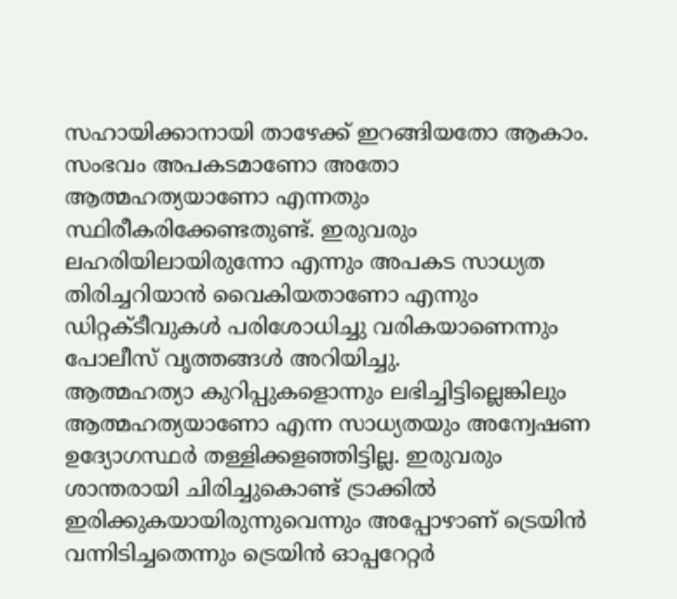സഹായിക്കാനായി താഴേക്ക് ഇറങ്ങിയതോ ആകാം. സംഭവം അപകടമാണോ അതോ ആത്മഹത്യയാണോ എന്നതും സ്ഥിരീകരിക്കേണ്ടതുണ്ട്. ഇരുവരും ലഹരിയിലായിരുന്നോ എന്നും അപകട സാധ്യത തിരിച്ചറിയാൻ വൈകിയതാണോ എന്നും ഡിറ്റക്ടീവുകൾ പരിശോധിച്ചു വരികയാണെന്നും പോലീസ് വൃത്തങ്ങൾ അറിയിച്ചു.
ആത്മഹത്യാ കുറിപ്പുകളൊന്നും ലഭിച്ചിട്ടില്ലെങ്കിലും ആത്മഹത്യയാണോ എന്ന സാധ്യതയും അന്വേഷണ ഉദ്യോഗസ്ഥർ തള്ളിക്കളഞ്ഞിട്ടില്ല. ഇരുവരും ശാന്തരായി ചിരിച്ചുകൊണ്ട് ട്രാക്കിൽ ഇരിക്കുകയായിരുന്നുവെന്നും അപ്പോഴാണ് ട്രെയിൻ വന്നിടിച്ചതെന്നും ട്രെയിൻ ഓപ്പറേറ്റർ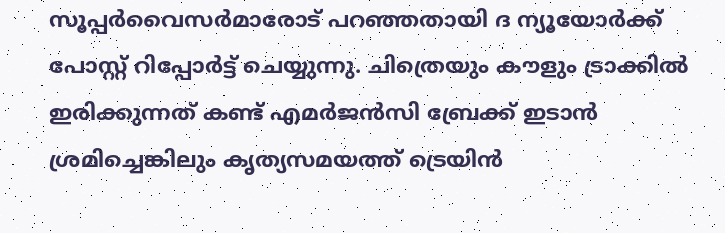സൂപ്പർവൈസർമാരോട് പറഞ്ഞതായി ദ ന്യൂയോർക്ക് പോസ്റ്റ് റിപ്പോർട്ട് ചെയ്യുന്നു. ചിത്രെയും കൗളും ട്രാക്കിൽ ഇരിക്കുന്നത് കണ്ട് എമർജൻസി ബ്രേക്ക് ഇടാൻ ശ്രമിച്ചെങ്കിലും കൃത്യസമയത്ത് ട്രെയിൻ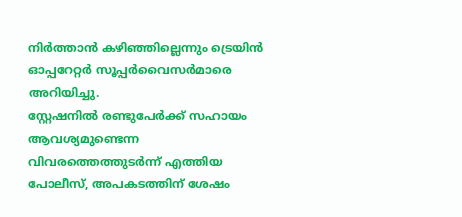നിർത്താൻ കഴിഞ്ഞില്ലെന്നും ട്രെയിൻ ഓപ്പറേറ്റർ സൂപ്പർവൈസർമാരെ അറിയിച്ചു.
സ്റ്റേഷനിൽ രണ്ടുപേർക്ക് സഹായം ആവശ്യമുണ്ടെന്ന വിവരത്തെത്തുടർന്ന് എത്തിയ പോലീസ്, അപകടത്തിന് ശേഷം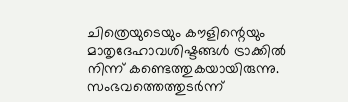ചിത്രെയുടെയും കൗളിന്റെയും മാതൃദേഹാവശിഷ്ടങ്ങൾ ട്രാക്കിൽ നിന്ന് കണ്ടെത്തുകയായിരുന്നു. സംഭവത്തെത്തുടർന്ന്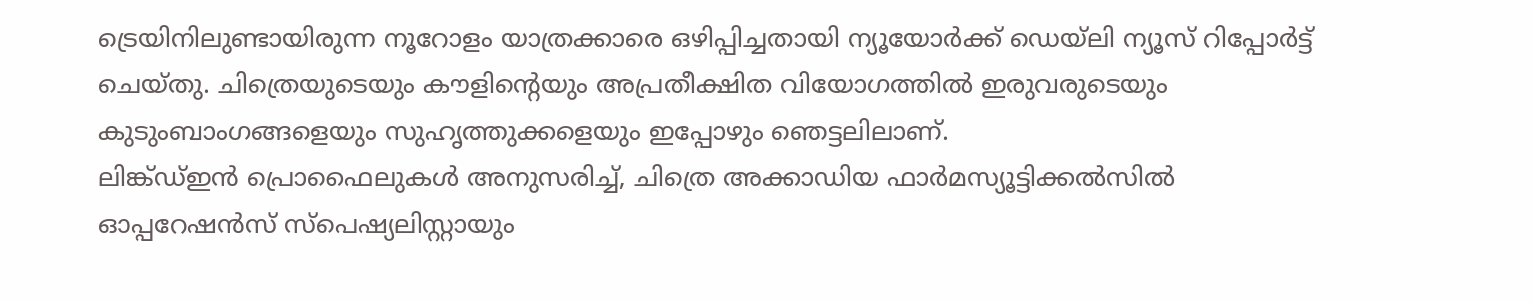ട്രെയിനിലുണ്ടായിരുന്ന നൂറോളം യാത്രക്കാരെ ഒഴിപ്പിച്ചതായി ന്യൂയോർക്ക് ഡെയ്ലി ന്യൂസ് റിപ്പോർട്ട് ചെയ്തു. ചിത്രെയുടെയും കൗളിന്റെയും അപ്രതീക്ഷിത വിയോഗത്തിൽ ഇരുവരുടെയും കുടുംബാംഗങ്ങളെയും സുഹൃത്തുക്കളെയും ഇപ്പോഴും ഞെട്ടലിലാണ്.
ലിങ്ക്ഡ്ഇൻ പ്രൊഫൈലുകൾ അനുസരിച്ച്, ചിത്രെ അക്കാഡിയ ഫാർമസ്യൂട്ടിക്കൽസിൽ ഓപ്പറേഷൻസ് സ്പെഷ്യലിസ്റ്റായും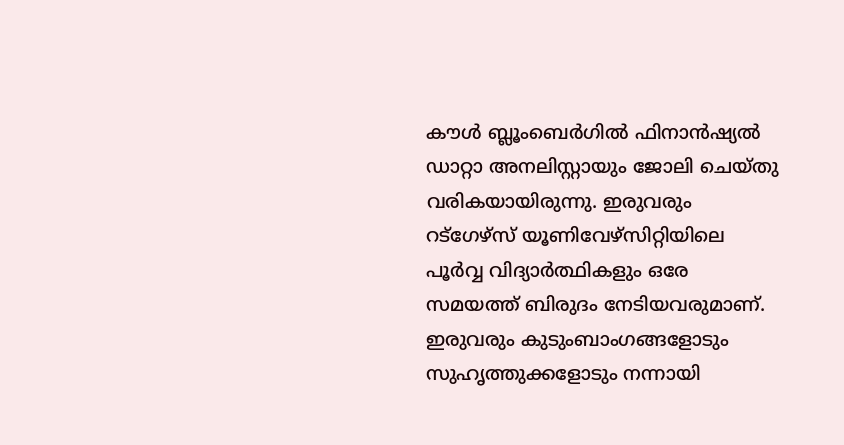കൗൾ ബ്ലൂംബെർഗിൽ ഫിനാൻഷ്യൽ ഡാറ്റാ അനലിസ്റ്റായും ജോലി ചെയ്തു വരികയായിരുന്നു. ഇരുവരും റട്ഗേഴ്സ് യൂണിവേഴ്സിറ്റിയിലെ പൂർവ്വ വിദ്യാർത്ഥികളും ഒരേ സമയത്ത് ബിരുദം നേടിയവരുമാണ്. ഇരുവരും കുടുംബാംഗങ്ങളോടും സുഹൃത്തുക്കളോടും നന്നായി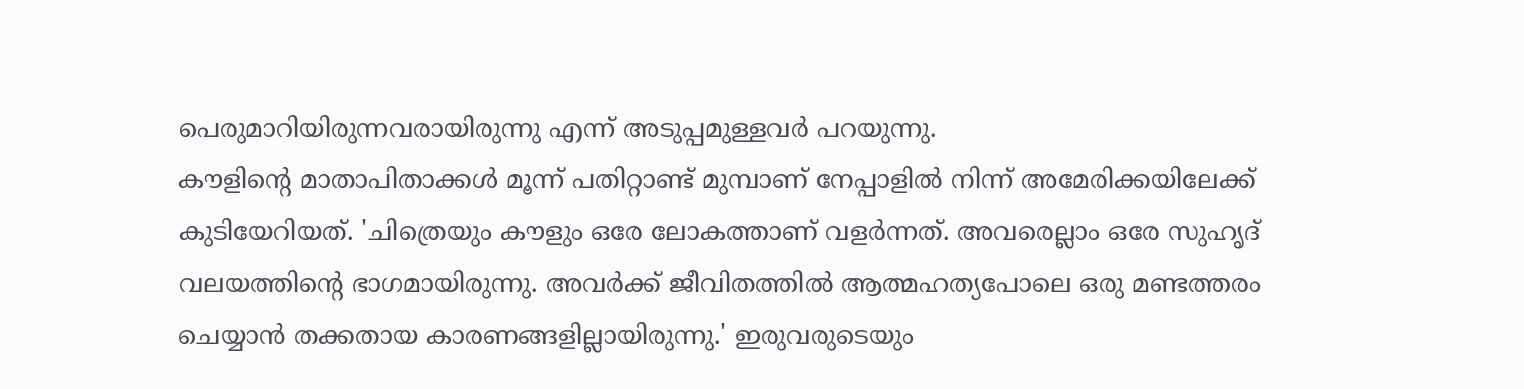പെരുമാറിയിരുന്നവരായിരുന്നു എന്ന് അടുപ്പമുള്ളവർ പറയുന്നു.
കൗളിന്റെ മാതാപിതാക്കൾ മൂന്ന് പതിറ്റാണ്ട് മുമ്പാണ് നേപ്പാളിൽ നിന്ന് അമേരിക്കയിലേക്ക് കുടിയേറിയത്. 'ചിത്രെയും കൗളും ഒരേ ലോകത്താണ് വളർന്നത്. അവരെല്ലാം ഒരേ സുഹൃദ് വലയത്തിന്റെ ഭാഗമായിരുന്നു. അവർക്ക് ജീവിതത്തിൽ ആത്മഹത്യപോലെ ഒരു മണ്ടത്തരം ചെയ്യാൻ തക്കതായ കാരണങ്ങളില്ലായിരുന്നു.' ഇരുവരുടെയും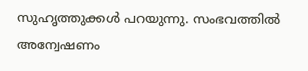സുഹൃത്തുക്കൾ പറയുന്നു. സംഭവത്തിൽ അന്വേഷണം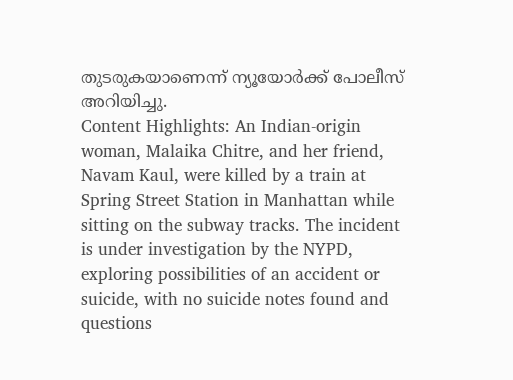തുടരുകയാണെന്ന് ന്യൂയോർക്ക് പോലീസ് അറിയിച്ചു.
Content Highlights: An Indian-origin woman, Malaika Chitre, and her friend, Navam Kaul, were killed by a train at Spring Street Station in Manhattan while sitting on the subway tracks. The incident is under investigation by the NYPD, exploring possibilities of an accident or suicide, with no suicide notes found and questions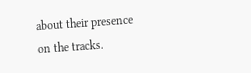about their presence on the tracks.